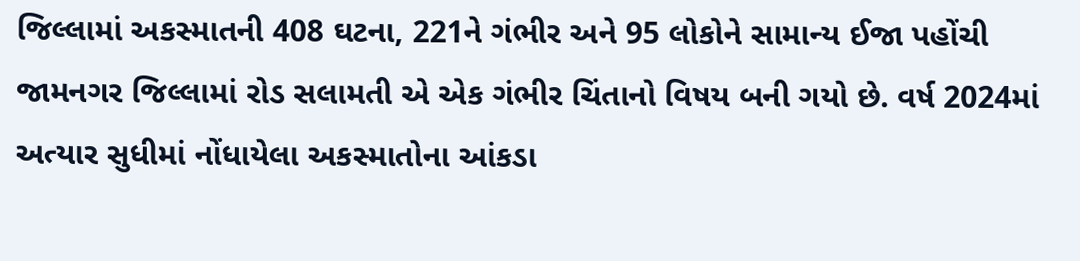જિલ્લામાં અકસ્માતની 408 ઘટના, 221ને ગંભીર અને 95 લોકોને સામાન્ય ઈજા પહોંચી
જામનગર જિલ્લામાં રોડ સલામતી એ એક ગંભીર ચિંતાનો વિષય બની ગયો છે. વર્ષ 2024માં અત્યાર સુધીમાં નોંધાયેલા અકસ્માતોના આંકડા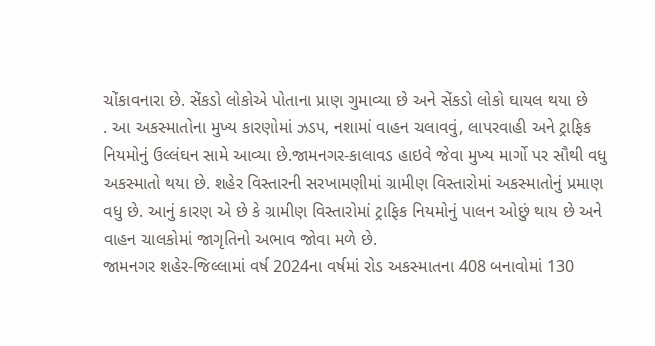ચોંકાવનારા છે. સેંકડો લોકોએ પોતાના પ્રાણ ગુમાવ્યા છે અને સેંકડો લોકો ઘાયલ થયા છે
. આ અકસ્માતોના મુખ્ય કારણોમાં ઝડપ, નશામાં વાહન ચલાવવું, લાપરવાહી અને ટ્રાફિક નિયમોનું ઉલ્લંઘન સામે આવ્યા છે.જામનગર-કાલાવડ હાઇવે જેવા મુખ્ય માર્ગો પર સૌથી વધુ અકસ્માતો થયા છે. શહેર વિસ્તારની સરખામણીમાં ગ્રામીણ વિસ્તારોમાં અકસ્માતોનું પ્રમાણ વધુ છે. આનું કારણ એ છે કે ગ્રામીણ વિસ્તારોમાં ટ્રાફિક નિયમોનું પાલન ઓછું થાય છે અને વાહન ચાલકોમાં જાગૃતિનો અભાવ જોવા મળે છે.
જામનગર શહેર-જિલ્લામાં વર્ષ 2024ના વર્ષમાં રોડ અકસ્માતના 408 બનાવોમાં 130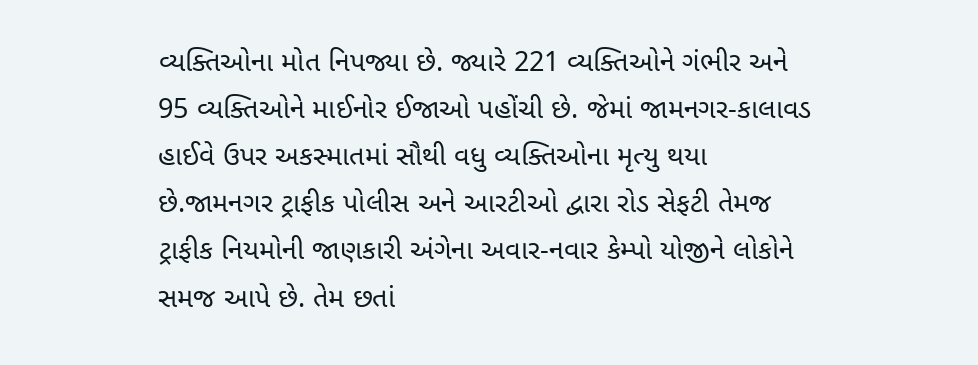વ્યક્તિઓના મોત નિપજ્યા છે. જ્યારે 221 વ્યક્તિઓને ગંભીર અને 95 વ્યક્તિઓને માઈનોર ઈજાઓ પહોંચી છે. જેમાં જામનગર-કાલાવડ હાઈવે ઉપર અકસ્માતમાં સૌથી વધુ વ્યક્તિઓના મૃત્યુ થયા છે.જામનગર ટ્રાફીક પોલીસ અને આરટીઓ દ્વારા રોડ સેફટી તેમજ ટ્રાફીક નિયમોની જાણકારી અંગેના અવાર-નવાર કેમ્પો યોજીને લોકોને સમજ આપે છે. તેમ છતાં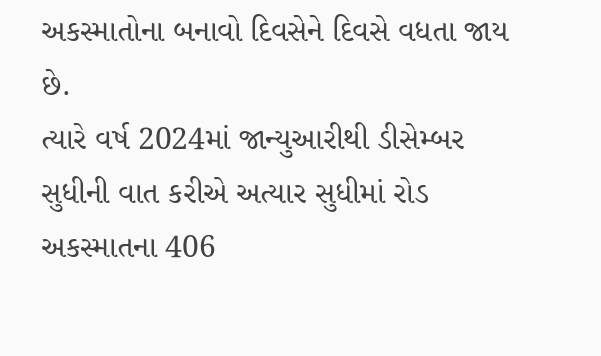અકસ્માતોના બનાવો દિવસેને દિવસે વધતા જાય છે.
ત્યારે વર્ષ 2024માં જાન્યુઆરીથી ડીસેમ્બર સુધીની વાત કરીએ અત્યાર સુધીમાં રોડ અકસ્માતના 406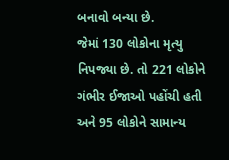બનાવો બન્યા છે.
જેમાં 130 લોકોના મૃત્યુ નિપજ્યા છે. તો 221 લોકોને ગંભીર ઈજાઓ પહોંચી હતી અને 95 લોકોને સામાન્ય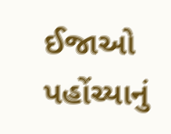ઈજાઓ પહોંચ્યાનું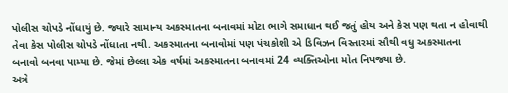પોલીસ ચોપડે નોંધાયું છે. જ્યારે સામાન્ય અકસ્માતના બનાવમાં મોટા ભાગે સમાધાન થઈ જતું હોય અને કેસ પણ થતા ન હોવાથી તેવા કેસ પોલીસ ચોપડે નોંધાતા નથી. અકસ્માતના બનાવોમાં પણ પંચકોશી એ ડિવિઝન વિસ્તારમાં સૌથી વધુ અકસ્માતના બનાવો બનવા પામ્યા છે. જેમાં છેલ્લા એક વર્ષમાં અકસ્માતના બનાવમાં 24 વ્યક્તિઓના મોત નિપજ્યા છે.
અત્રે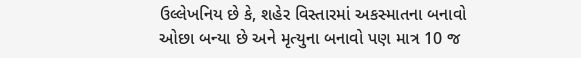ઉલ્લેખનિય છે કે, શહેર વિસ્તારમાં અકસ્માતના બનાવો ઓછા બન્યા છે અને મૃત્યુના બનાવો પણ માત્ર 10 જ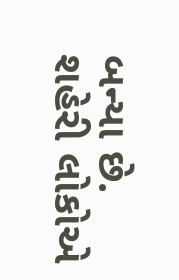બન્યા છે. શહેરી લોકોએ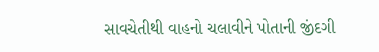સાવચેતીથી વાહનો ચલાવીને પોતાની જીંદગી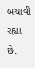બચાવી રહ્યા છે.